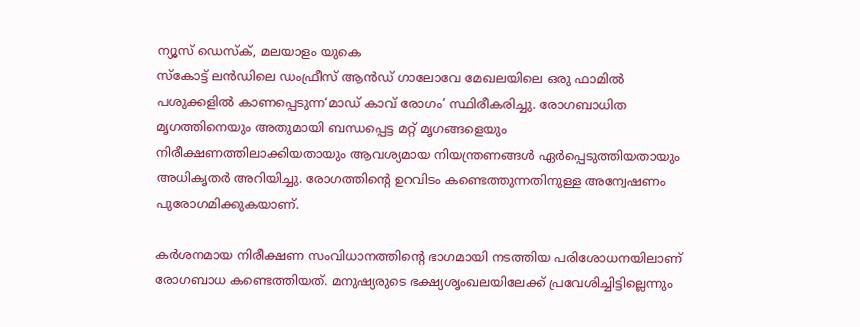ന്യൂസ് ഡെസ്ക്, മലയാളം യുകെ
സ്കോട്ട് ലൻഡിലെ ഡംഫ്രീസ് ആൻഡ് ഗാലോവേ മേഖലയിലെ ഒരു ഫാമിൽ പശുക്കളിൽ കാണപ്പെടുന്ന‘മാഡ് കാവ് രോഗം’ സ്ഥിരീകരിച്ചു. രോഗബാധിത മൃഗത്തിനെയും അതുമായി ബന്ധപ്പെട്ട മറ്റ് മൃഗങ്ങളെയും നിരീക്ഷണത്തിലാക്കിയതായും ആവശ്യമായ നിയന്ത്രണങ്ങൾ ഏർപ്പെടുത്തിയതായും അധികൃതർ അറിയിച്ചു. രോഗത്തിന്റെ ഉറവിടം കണ്ടെത്തുന്നതിനുള്ള അന്വേഷണം പുരോഗമിക്കുകയാണ്.

കർശനമായ നിരീക്ഷണ സംവിധാനത്തിന്റെ ഭാഗമായി നടത്തിയ പരിശോധനയിലാണ് രോഗബാധ കണ്ടെത്തിയത്. മനുഷ്യരുടെ ഭക്ഷ്യശൃംഖലയിലേക്ക് പ്രവേശിച്ചിട്ടില്ലെന്നും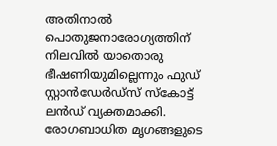അതിനാൽ പൊതുജനാരോഗ്യത്തിന് നിലവിൽ യാതൊരു ഭീഷണിയുമില്ലെന്നും ഫുഡ് സ്റ്റാൻഡേർഡ്സ് സ്കോട്ട് ലൻഡ് വ്യക്തമാക്കി. രോഗബാധിത മൃഗങ്ങളുടെ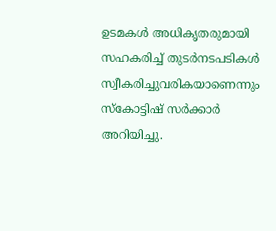ഉടമകൾ അധികൃതരുമായി സഹകരിച്ച് തുടർനടപടികൾ സ്വീകരിച്ചുവരികയാണെന്നും സ്കോട്ടിഷ് സർക്കാർ അറിയിച്ചു.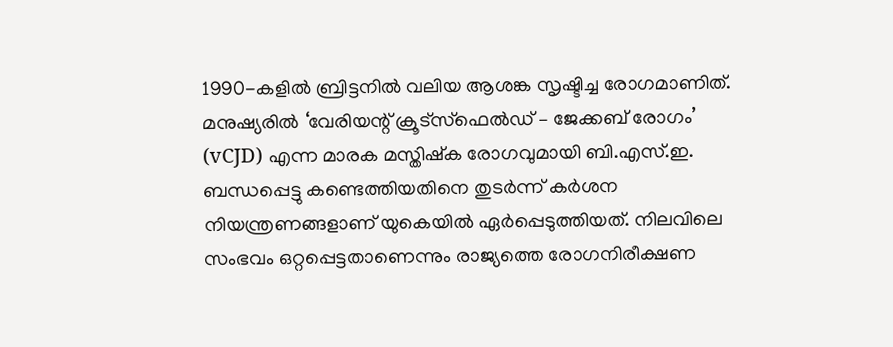1990-കളിൽ ബ്രിട്ടനിൽ വലിയ ആശങ്ക സൃഷ്ടിച്ച രോഗമാണിത്. മനുഷ്യരിൽ ‘വേരിയന്റ് ക്രൂട്സ്ഫെൽഡ് – ജേക്കബ് രോഗം’ (vCJD) എന്ന മാരക മസ്തിഷ്ക രോഗവുമായി ബി.എസ്.ഇ. ബന്ധപ്പെട്ടു കണ്ടെത്തിയതിനെ തുടർന്ന് കർശന നിയന്ത്രണങ്ങളാണ് യുകെയിൽ ഏർപ്പെടുത്തിയത്. നിലവിലെ സംഭവം ഒറ്റപ്പെട്ടതാണെന്നും രാജ്യത്തെ രോഗനിരീക്ഷണ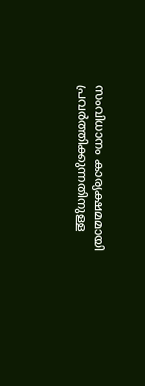സംവിധാനം കാര്യക്ഷമമായി പ്രവർത്തിക്കുന്നതിനുള്ള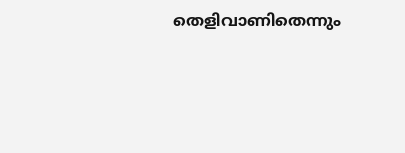തെളിവാണിതെന്നും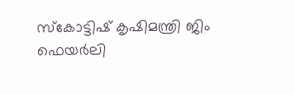സ്കോട്ടിഷ് കൃഷിമന്ത്രി ജിം ഫെയർലി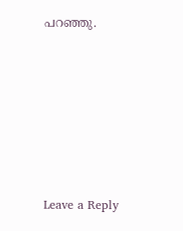പറഞ്ഞു.











Leave a Reply